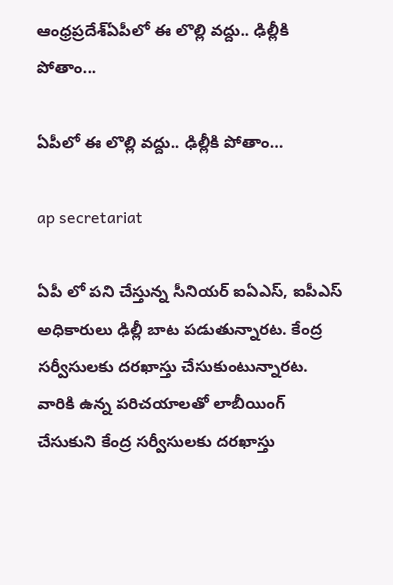ఆంధ్రప్రదేశ్‌ఏపీలో ఈ లొల్లి వద్దు.. ఢిల్లీకి పోతాం...

ఏపీలో ఈ లొల్లి వద్దు.. ఢిల్లీకి పోతాం…

ap secretariat

ఏపీ లో పని చేస్తున్న సీనియర్ ఐఏఎస్, ఐపీఎస్ అధికారులు ఢిల్లీ బాట పడుతున్నారట. కేంద్ర సర్వీసులకు దరఖాస్తు చేసుకుంటున్నారట. వారికి ఉన్న పరిచయాలతో లాబీయింగ్ చేసుకుని కేంద్ర సర్వీసులకు దరఖాస్తు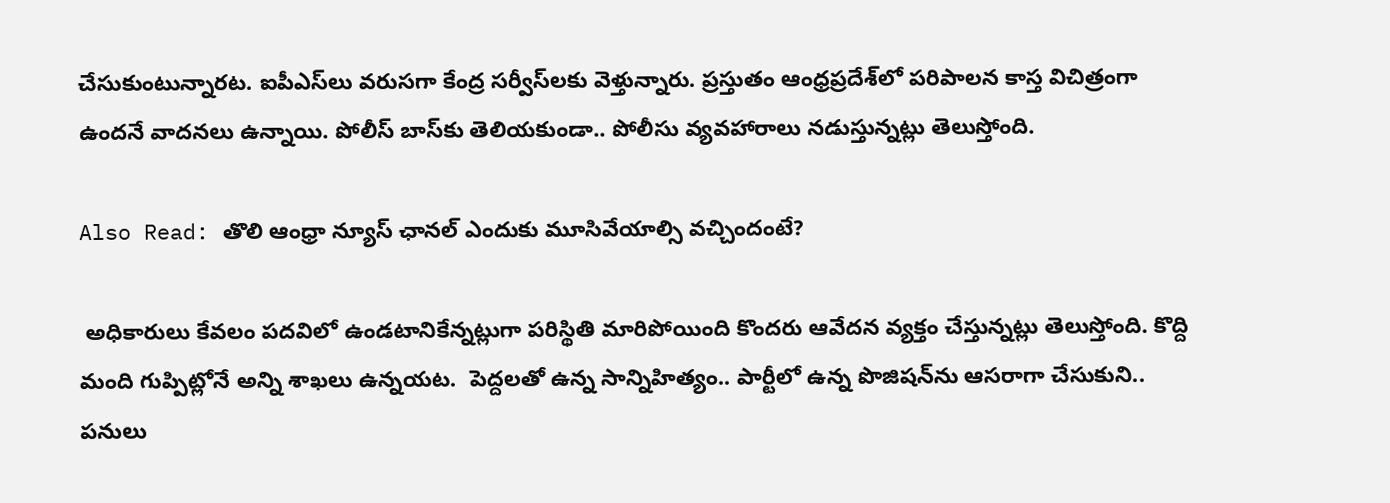చేసుకుంటున్నారట. ఐపీఎస్‌లు వరుసగా కేంద్ర సర్వీస్‌లకు వెళ్తున్నారు. ప్రస్తుతం ఆంధ్రప్రదేశ్‌లో పరిపాలన కాస్త విచిత్రంగా ఉందనే వాదనలు ఉన్నాయి. పోలీస్ బాస్‌కు తెలియకుండా.. పోలీసు వ్యవహారాలు నడుస్తున్నట్లు తెలుస్తోంది.

Also Read: తొలి ఆంధ్రా న్యూస్ ఛానల్ ఎందుకు మూసివేయాల్సి వచ్చిందంటే?

 అధికారులు కేవలం పదవిలో ఉండటానికేన్నట్లుగా పరిస్థితి మారిపోయింది కొందరు ఆవేదన వ్యక్తం చేస్తున్నట్లు తెలుస్తోంది. కొద్ది మంది గుప్పిట్లోనే అన్ని శాఖలు ఉన్నయట.  పెద్దలతో ఉన్న సాన్నిహిత్యం.. పార్టీలో ఉన్న పొజిషన్‌ను ఆసరాగా చేసుకుని.. పనులు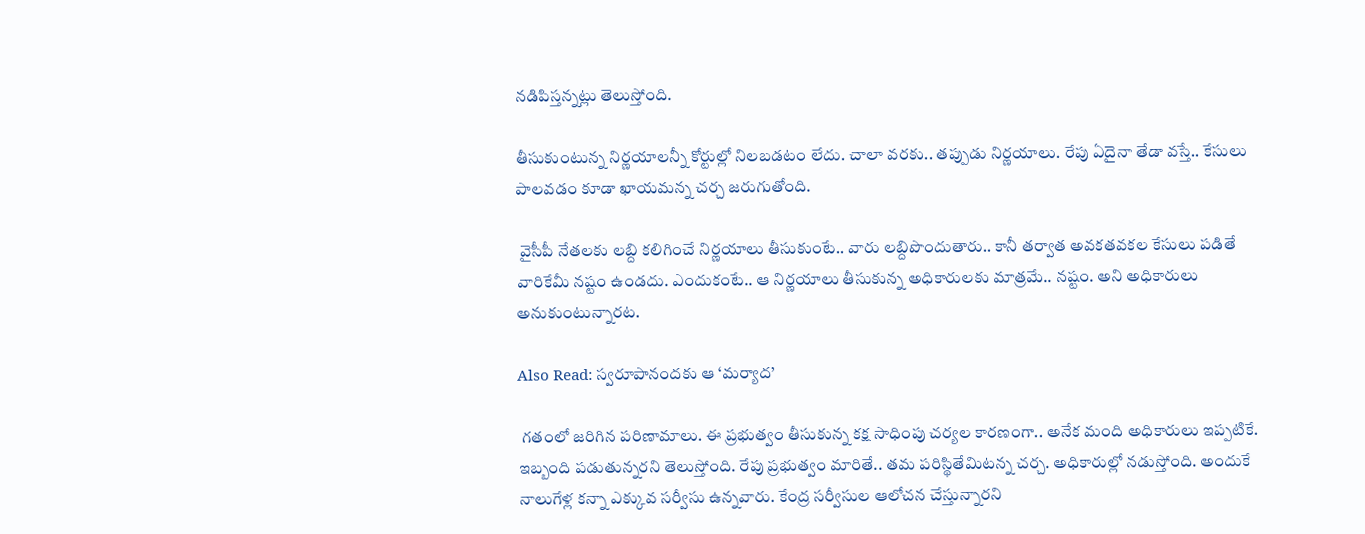నడిపిస్తన్నట్లు తెలుస్తోంది.

తీసుకుంటున్న నిర్ణయాలన్నీ కోర్టుల్లో నిలబడటం లేదు. చాలా వరకు.. తప్పుడు నిర్ణయాలు. రేపు ఏదైనా తేడా వస్తే.. కేసులు పాలవడం కూడా ఖాయమన్న చర్చ జరుగుతోంది.

 వైసీపీ నేతలకు లబ్ది కలిగించే నిర్ణయాలు తీసుకుంటే.. వారు లబ్దిపొందుతారు.. కానీ తర్వాత అవకతవకల కేసులు పడితే వారికేమీ నష్టం ఉండదు. ఎందుకంటే.. ఆ నిర్ణయాలు తీసుకున్న అధికారులకు మాత్రమే.. నష్టం. అని అధికారులు అనుకుంటున్నారట.

Also Read: స్వరూపానందకు ఆ ‘మర్యాద’

 గతంలో జరిగిన పరిణామాలు. ఈ ప్రభుత్వం తీసుకున్న కక్ష సాధింపు చర్యల కారణంగా.. అనేక మంది అధికారులు ఇప్పటికే. ఇబ్బంది పడుతున్నరని తెలుస్తోంది. రేపు ప్రభుత్వం మారితే.. తమ పరిస్థితేమిటన్న చర్చ. అధికారుల్లో నడుస్తోంది. అందుకే నాలుగేళ్ల కన్నా ఎక్కువ సర్వీసు ఉన్నవారు. కేంద్ర సర్వీసుల ఆలోచన చేస్తున్నారని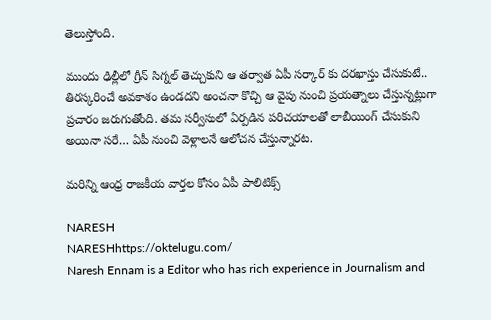తెలుస్తోంది.

ముందు ఢిల్లీలో గ్రీన్ సిగ్నల్ తెచ్చుకుని ఆ తర్వాత ఏపీ సర్కార్ కు దరఖాస్తు చేసుకుటే.. తిరస్కరించే అవకాశం ఉండదని అంచనా కొచ్చి ఆ వైపు నుంచి ప్రయత్నాలు చేస్తున్నట్లుగా ప్రచారం జరుగుతోంది. తమ సర్వీసులో ఏర్పడిన పరిచయాలతో లాబీయింగ్ చేసుకుని అయినా సరే… ఏపీ నుంచి వెళ్లాలనే ఆలోచన చేస్తున్నారట.

మరిన్ని ఆంధ్ర రాజకీయ వార్తల కోసం ఏపీ పాలిటిక్స్

NARESH
NARESHhttps://oktelugu.com/
Naresh Ennam is a Editor who has rich experience in Journalism and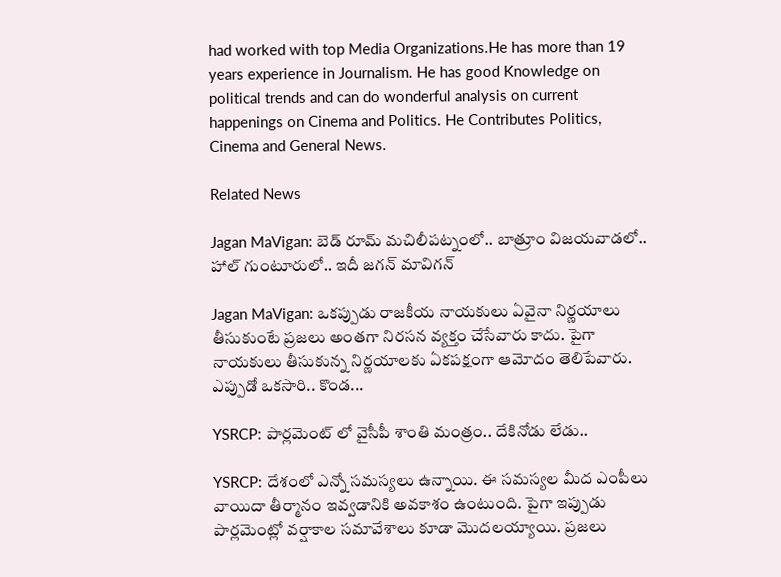had worked with top Media Organizations.He has more than 19 years experience in Journalism. He has good Knowledge on political trends and can do wonderful analysis on current happenings on Cinema and Politics. He Contributes Politics, Cinema and General News.

Related News

Jagan MaVigan: బెడ్ రూమ్ మచిలీపట్నంలో.. బాత్రూం విజయవాడలో.. హాల్ గుంటూరులో.. ఇదీ జగన్ మావిగన్

Jagan MaVigan: ఒకప్పుడు రాజకీయ నాయకులు ఏవైనా నిర్ణయాలు తీసుకుంటే ప్రజలు అంతగా నిరసన వ్యక్తం చేసేవారు కాదు. పైగా నాయకులు తీసుకున్న నిర్ణయాలకు ఏకపక్షంగా ఆమోదం తెలిపేవారు. ఎప్పుడో ఒకసారి.. కొండ...

YSRCP: పార్లమెంట్ లో వైసీపీ శాంతి మంత్రం.. దేకినోడు లేడు..

YSRCP: దేశంలో ఎన్నో సమస్యలు ఉన్నాయి. ఈ సమస్యల మీద ఎంపీలు వాయిదా తీర్మానం ఇవ్వడానికి అవకాశం ఉంటుంది. పైగా ఇప్పుడు పార్లమెంట్లో వర్షాకాల సమావేశాలు కూడా మొదలయ్యాయి. ప్రజలు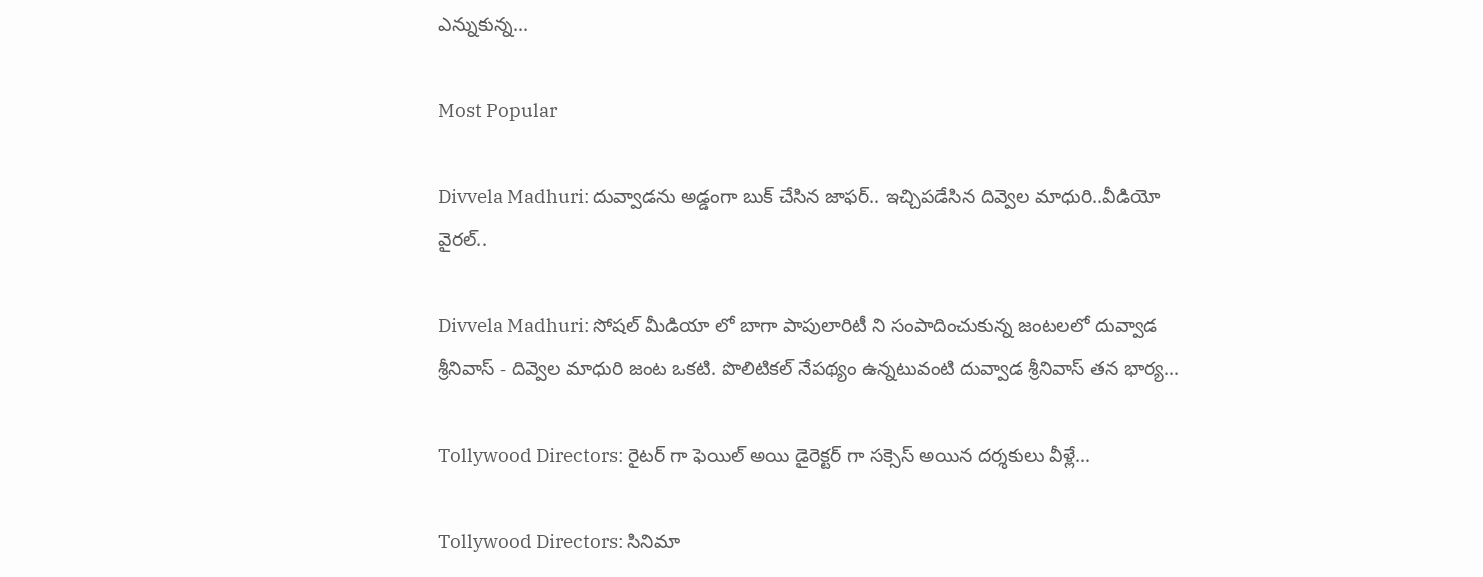ఎన్నుకున్న...

Most Popular

Divvela Madhuri: దువ్వాడను అడ్డంగా బుక్ చేసిన జాఫర్.. ఇచ్చిపడేసిన దివ్వెల మాధురి..వీడియో వైరల్..

Divvela Madhuri: సోషల్ మీడియా లో బాగా పాపులారిటీ ని సంపాదించుకున్న జంటలలో దువ్వాడ శ్రీనివాస్ - దివ్వెల మాధురి జంట ఒకటి. పొలిటికల్ నేపథ్యం ఉన్నటువంటి దువ్వాడ శ్రీనివాస్ తన భార్య...

Tollywood Directors: రైటర్ గా ఫెయిల్ అయి డైరెక్టర్ గా సక్సెస్ అయిన దర్శకులు వీళ్లే…

Tollywood Directors: సినిమా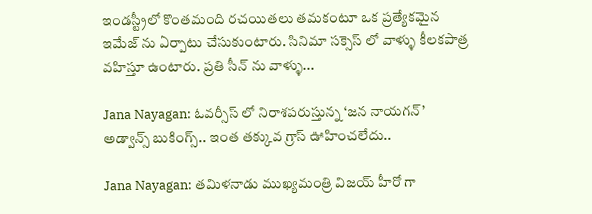ఇండస్ట్రీలో కొంతమంది రచయితలు తమకంటూ ఒక ప్రత్యేకమైన ఇమేజ్ ను ఏర్పాటు చేసుకుంటారు. సినిమా సక్సెస్ లో వాళ్ళు కీలకపాత్ర వహిస్తూ ఉంటారు. ప్రతి సీన్ ను వాళ్ళు...

Jana Nayagan: ఓవర్సీస్ లో నిరాశపరుస్తున్న ‘జన నాయగన్’ అడ్వాన్స్ బుకింగ్స్.. ఇంత తక్కువ గ్రాస్ ఊహించలేదు..

Jana Nayagan: తమిళనాడు ముఖ్యమంత్రి విజయ్ హీరో గా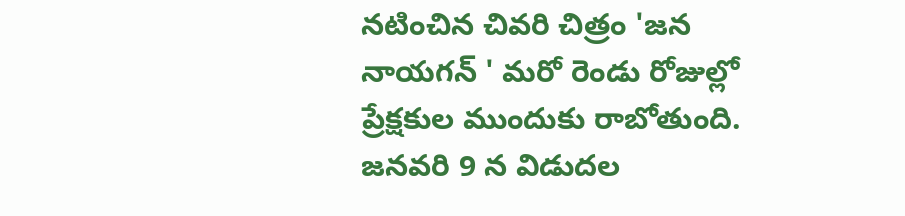నటించిన చివరి చిత్రం 'జన నాయగన్ ' మరో రెండు రోజుల్లో ప్రేక్షకుల ముందుకు రాబోతుంది. జనవరి 9 న విడుదల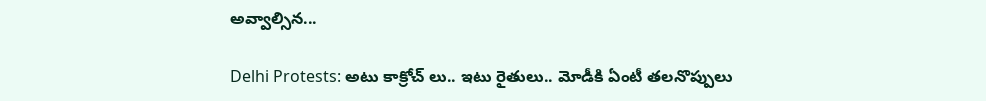అవ్వాల్సిన...

Delhi Protests: అటు కాక్రోచ్ లు.. ఇటు రైతులు.. మోడీకి ఏంటీ తలనొప్పులు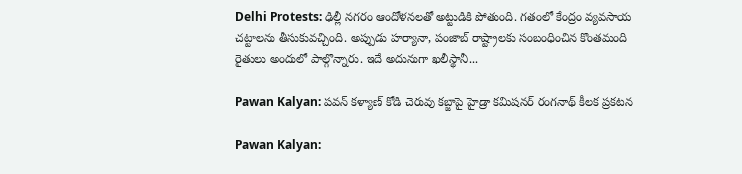Delhi Protests: ఢిల్లీ నగరం ఆందోళనలతో అట్టుడికి పోతుంది. గతంలో కేంద్రం వ్యవసాయ చట్టాలను తీసుకువచ్చింది. అప్పుడు హర్యానా, పంజాబ్ రాష్ట్రాలకు సంబంధించిన కొంతమంది రైతులు అందులో పాల్గొన్నారు. ఇదే అదునుగా ఖలీస్థానీ...

Pawan Kalyan: పవన్ కళ్యాణ్ కోడి చెరువు కబ్జాపై హైడ్రా కమిషనర్ రంగనాథ్ కీలక ప్రకటన

Pawan Kalyan: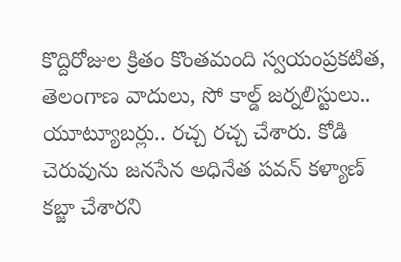కొద్దిరోజుల క్రితం కొంతమంది స్వయంప్రకటిత, తెలంగాణ వాదులు, సో కాల్డ్ జర్నలిస్టులు.. యూట్యూబర్లు.. రచ్చ రచ్చ చేశారు. కోడి చెరువును జనసేన అధినేత పవన్ కళ్యాణ్ కబ్జా చేశారని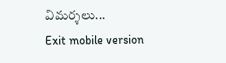విమర్శలు...
Exit mobile version